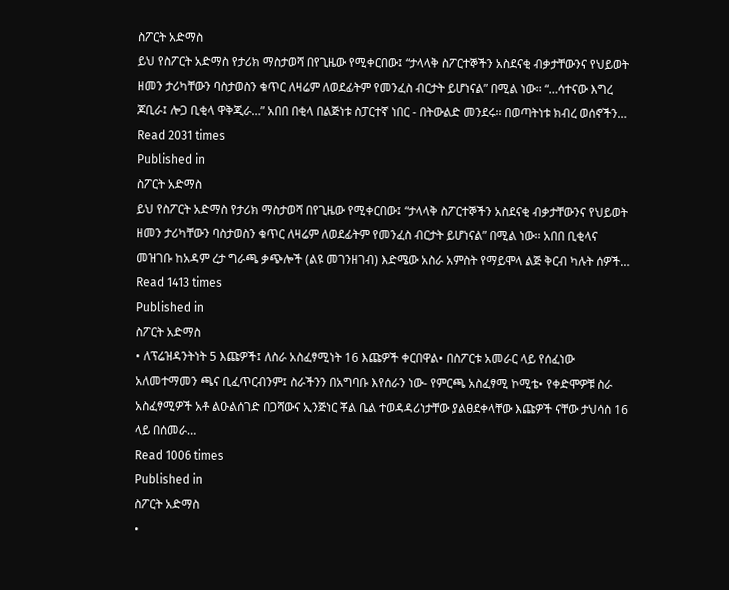ስፖርት አድማስ
ይህ የስፖርት አድማስ የታሪክ ማስታወሻ በየጊዜው የሚቀርበው፤ “ታላላቅ ስፖርተኞችን አስደናቂ ብቃታቸውንና የህይወት ዘመን ታሪካቸውን ባስታወስን ቁጥር ለዛሬም ለወደፊትም የመንፈስ ብርታት ይሆነናል” በሚል ነው፡፡ “…ሳተናው እግረ ጆቢራ፤ ሎጋ ቢቂላ ዋቅጂራ…” አበበ በቂላ በልጅነቱ ስፓርተኛ ነበር - በትውልድ መንደሩ፡፡ በወጣትነቱ ክብረ ወሰኖችን…
Read 2031 times
Published in
ስፖርት አድማስ
ይህ የስፖርት አድማስ የታሪክ ማስታወሻ በየጊዜው የሚቀርበው፤ “ታላላቅ ስፖርተኞችን አስደናቂ ብቃታቸውንና የህይወት ዘመን ታሪካቸውን ባስታወስን ቁጥር ለዛሬም ለወደፊትም የመንፈስ ብርታት ይሆነናል” በሚል ነው፡፡ አበበ ቢቂላና መዝገቡ ከአዳም ረታ ግራጫ ቃጭሎች (ልዩ መገንዘገብ) እድሜው አስራ አምስት የማይሞላ ልጅ ቅርብ ካሉት ሰዎች…
Read 1413 times
Published in
ስፖርት አድማስ
• ለፕሬዝዳንትነት 5 እጩዎች፤ ለስራ አስፈፃሚነት 16 እጩዎች ቀርበዋል• በስፖርቱ አመራር ላይ የሰፈነው አለመተማመን ጫና ቢፈጥርብንም፤ ስራችንን በአግባቡ እየሰራን ነው- የምርጫ አስፈፃሚ ኮሚቴ• የቀድሞዎቹ ስራ አስፈፃሚዎች አቶ ልዑልሰገድ በጋሻውና ኢንጅነር ቾል ቤል ተወዳዳሪነታቸው ያልፀደቀላቸው እጩዎች ናቸው ታህሳስ 16 ላይ በሰመራ…
Read 1006 times
Published in
ስፖርት አድማስ
•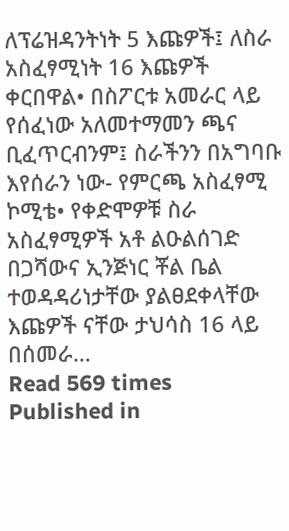ለፕሬዝዳንትነት 5 እጩዎች፤ ለስራ አስፈፃሚነት 16 እጩዎች ቀርበዋል• በስፖርቱ አመራር ላይ የሰፈነው አለመተማመን ጫና ቢፈጥርብንም፤ ስራችንን በአግባቡ እየሰራን ነው- የምርጫ አስፈፃሚ ኮሚቴ• የቀድሞዎቹ ስራ አስፈፃሚዎች አቶ ልዑልሰገድ በጋሻውና ኢንጅነር ቾል ቤል ተወዳዳሪነታቸው ያልፀደቀላቸው እጩዎች ናቸው ታህሳስ 16 ላይ በሰመራ…
Read 569 times
Published in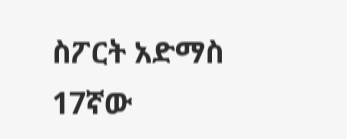ስፖርት አድማስ
17ኛው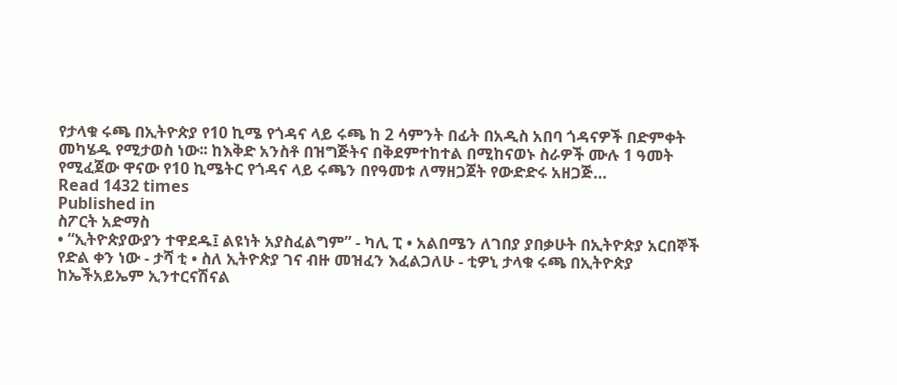የታላቁ ሩጫ በኢትዮጵያ የ10 ኪሜ የጎዳና ላይ ሩጫ ከ 2 ሳምንት በፊት በአዲስ አበባ ጎዳናዎች በድምቀት መካሄዱ የሚታወስ ነው፡፡ ከእቅድ አንስቶ በዝግጅትና በቅደምተከተል በሚከናወኑ ስራዎች ሙሉ 1 ዓመት የሚፈጀው ዋናው የ10 ኪሜትር የጎዳና ላይ ሩጫን በየዓመቱ ለማዘጋጀት የውድድሩ አዘጋጅ…
Read 1432 times
Published in
ስፖርት አድማስ
• “ኢትዮጵያውያን ተዋደዱ፤ ልዩነት አያስፈልግም” - ካሊ ፒ • አልበሜን ለገበያ ያበቃሁት በኢትዮጵያ አርበኞች የድል ቀን ነው - ታሻ ቲ • ስለ ኢትዮጵያ ገና ብዙ መዝፈን እፈልጋለሁ - ቲዎኒ ታላቁ ሩጫ በኢትዮጵያ ከኤችአይኤም ኢንተርናሽናል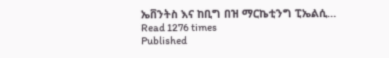ኤቨንትስ እና ከቢግ በዝ ማርኬቲንግ ፒኤልሲ…
Read 1276 times
Published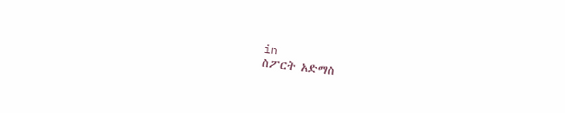in
ስፖርት አድማስ